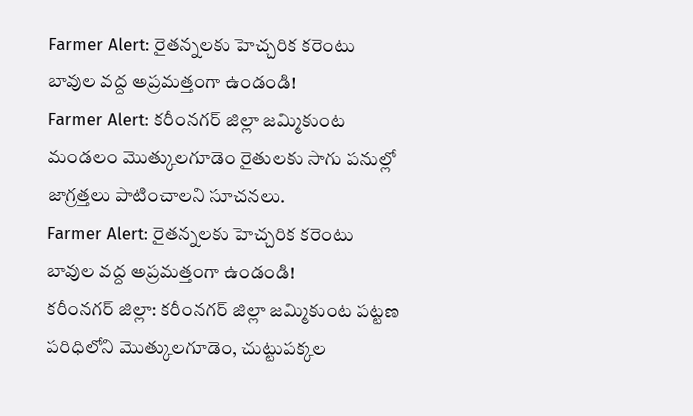Farmer Alert: రైతన్నలకు హెచ్చరిక కరెంటు బావుల వద్ద అప్రమత్తంగా ఉండండి!
Farmer Alert: కరీంనగర్ జిల్లా జమ్మికుంట మండలం మొత్కులగూడెం రైతులకు సాగు పనుల్లో జాగ్రత్తలు పాటించాలని సూచనలు.
Farmer Alert: రైతన్నలకు హెచ్చరిక కరెంటు బావుల వద్ద అప్రమత్తంగా ఉండండి!
కరీంనగర్ జిల్లా: కరీంనగర్ జిల్లా జమ్మికుంట పట్టణ పరిధిలోని మొత్కులగూడెం, చుట్టుపక్కల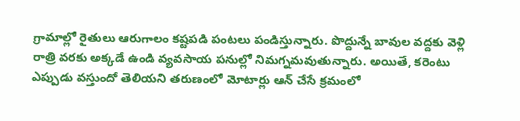గ్రామాల్లో రైతులు ఆరుగాలం కష్టపడి పంటలు పండిస్తున్నారు. పొద్దున్నే బావుల వద్దకు వెళ్లి రాత్రి వరకు అక్కడే ఉండి వ్యవసాయ పనుల్లో నిమగ్నమవుతున్నారు. అయితే, కరెంటు ఎప్పుడు వస్తుందో తెలియని తరుణంలో మోటార్లు ఆన్ చేసే క్రమంలో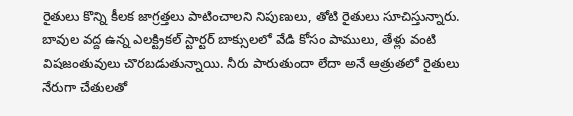రైతులు కొన్ని కీలక జాగ్రత్తలు పాటించాలని నిపుణులు, తోటి రైతులు సూచిస్తున్నారు.
బావుల వద్ద ఉన్న ఎలక్ట్రికల్ స్టార్టర్ బాక్సులలో వేడి కోసం పాములు, తేళ్లు వంటి విషజంతువులు చొరబడుతున్నాయి. నీరు పారుతుందా లేదా అనే ఆత్రుతలో రైతులు నేరుగా చేతులతో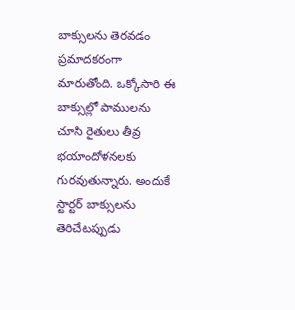బాక్సులను తెరవడం ప్రమాదకరంగా మారుతోంది. ఒక్కోసారి ఈ బాక్సుల్లో పాములను చూసి రైతులు తీవ్ర భయాందోళనలకు గురవుతున్నారు. అందుకే స్టార్టర్ బాక్సులను తెరిచేటప్పుడు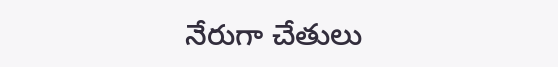నేరుగా చేతులు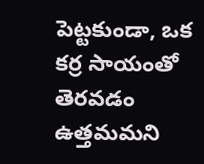పెట్టకుండా, ఒక కర్ర సాయంతో తెరవడం ఉత్తమమని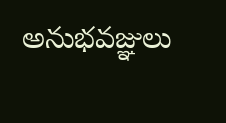అనుభవజ్ఞులు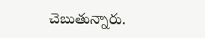చెబుతున్నారు.